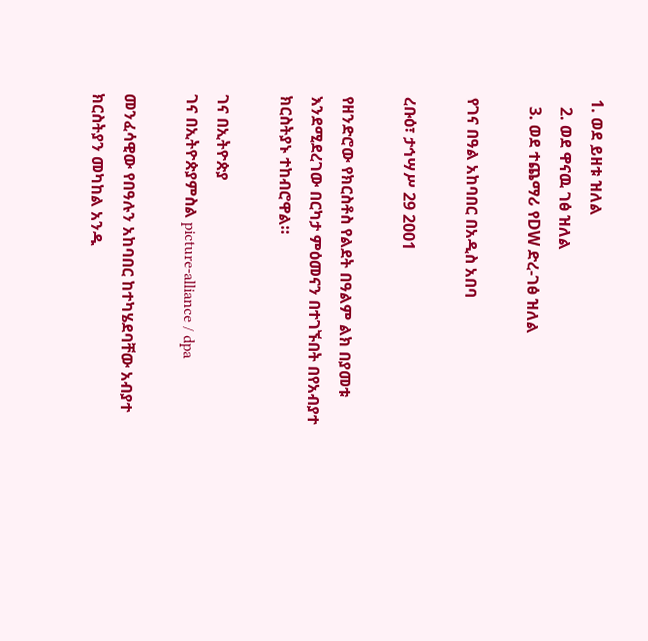1. ወደ ይዘቱ ዝለል
  2. ወደ ዋናዉ ገፅ ዝለል
  3. ወደ ተጨማሪ የDW ድረ-ገፅ ዝለል

የገና በዓል አከባበር በአዲስ አበባ

ረቡዕ፣ ታኅሣሥ 29 2001

የዘንድሮው የክርስቶስ የልደት በዓልም ልክ በያመቱ እንደሚደረገው በርካታ ምዕመናን በተገኙበት በየአብያተ ክርስትያኑ ተከብሮዋል።

ገና በኢትዮጵያ
ገና በኢትዮጵያምስል picture-alliance / dpa

መንፈሳዊው የበዓሉን አከባበር ከተካሄደባቸው አብያተ ክርስትያን መካከል አንዱ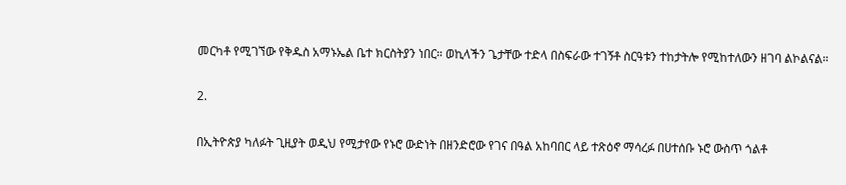መርካቶ የሚገኘው የቅዱስ አማኑኤል ቤተ ክርስትያን ነበር። ወኪላችን ጌታቸው ተድላ በስፍራው ተገኝቶ ስርዓቱን ተከታትሎ የሚከተለውን ዘገባ ልኮልናል።

2.

በኢትዮጵያ ካለፉት ጊዚያት ወዲህ የሚታየው የኑሮ ውድነት በዘንድሮው የገና በዓል አከባበር ላይ ተጽዕኖ ማሳረፉ በሀተሰቡ ኑሮ ውስጥ ጎልቶ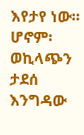እየታየ ነው። ሆኖም፡ ወኪላጭን ታደሰ እንግዳው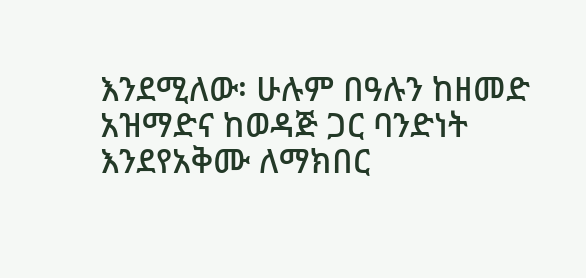እንደሚለው፡ ሁሉም በዓሉን ከዘመድ አዝማድና ከወዳጅ ጋር ባንድነት እንደየአቅሙ ለማክበር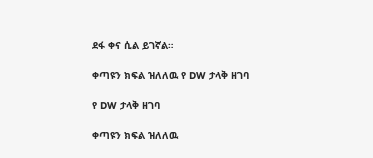ደፋ ቀና ሲል ይገኛል።

ቀጣዩን ክፍል ዝለለዉ የ DW ታላቅ ዘገባ

የ DW ታላቅ ዘገባ

ቀጣዩን ክፍል ዝለለዉ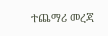ተጨማሪ መረጃ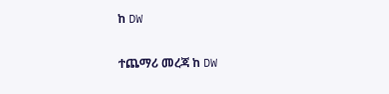ከ DW

ተጨማሪ መረጃ ከ DW